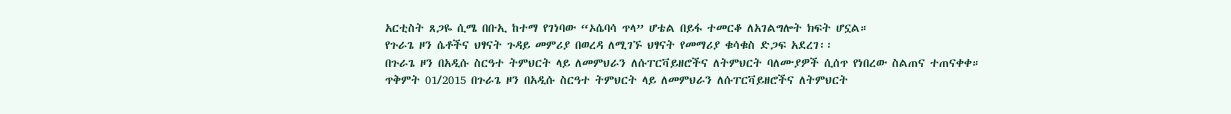አርቲስት ጸጋዬ ሲሜ በቡኢ ከተማ የገነባው “ኦሴባሳ ጥላ” ሆቴል በይፋ ተመርቆ ለአገልግሎት ክፍት ሆኗል።
የጉራጌ ዞን ሴቶችና ህፃናት ጉዳይ መምሪያ በወረዳ ለሚገኙ ህፃናት የመማሪያ ቁሳቁስ ድጋፍ አደረገ፡፡
በጉራጌ ዞን በአዲሱ ስርዓተ ትምህርት ላይ ለመምህራን ለሱፐርቫይዘሮችና ለትምህርት ባለሙያዎች ሲሰጥ የነበረው ስልጠና ተጠናቀቀ።
ጥቅምት 01/2015 በጉራጌ ዞን በአዲሱ ስርዓተ ትምህርት ላይ ለመምህራን ለሱፐርቫይዘሮችና ለትምህርት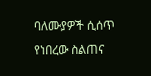ባለሙያዎች ሲሰጥ የነበረው ስልጠና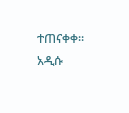ተጠናቀቀ። አዲሱ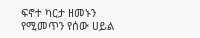ፍኖተ ካርታ ዘመኑን የሚመጥን የሰው ሀይል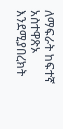ለማፍራት ከፍተኛ አስተዋጽኦ እንደሚያበረክት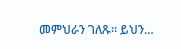መምህራን ገለጹ። ይህን…